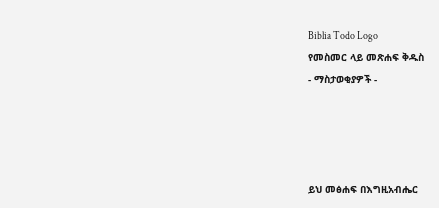Biblia Todo Logo
የመስመር ላይ መጽሐፍ ቅዱስ
- ማስታወቂያዎች -




ይህ መፅሐፍ በእግዚአብሔር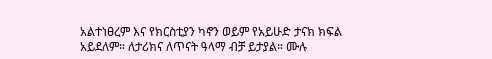አልተነፀረም እና የክርስቲያን ካኖን ወይም የአይሁድ ታናክ ክፍል አይደለም። ለታሪክና ለጥናት ዓላማ ብቻ ይታያል። ሙሉ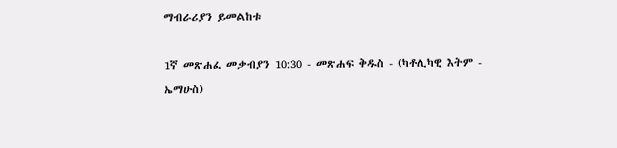ማብራሪያን ይመልከቱ

1ኛ መጽሐፈ መቃብያን 10:30 - መጽሐፍ ቅዱስ - (ካቶሊካዊ እትም - ኤማሁስ)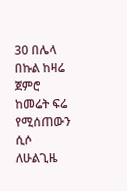30 በሌላ በኩል ከዛሬ ጀምሮ ከመሬት ፍሬ የሚሰጠውን ሲሶ ለሁልጊዜ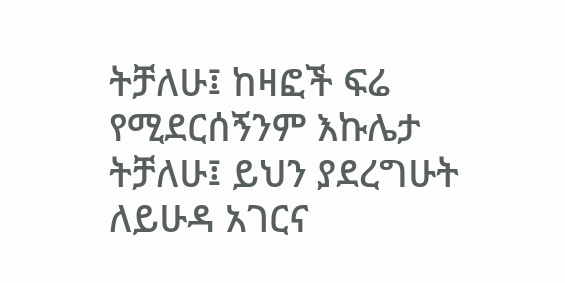ትቻለሁ፤ ከዛፎች ፍሬ የሚደርሰኝንም እኩሌታ ትቻለሁ፤ ይህን ያደረግሁት ለይሁዳ አገርና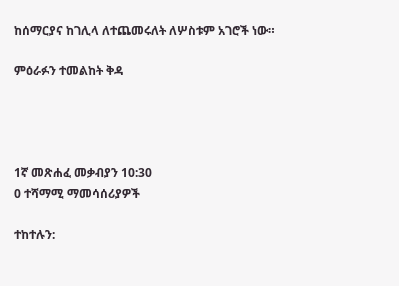ከሰማርያና ከገሊላ ለተጨመሩለት ለሦስቱም አገሮች ነው።

ምዕራፉን ተመልከት ቅዳ




1ኛ መጽሐፈ መቃብያን 10:30
0 ተሻማሚ ማመሳሰሪያዎች

ተከተሉን: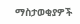ማስታወቂያዎች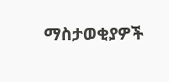ማስታወቂያዎች